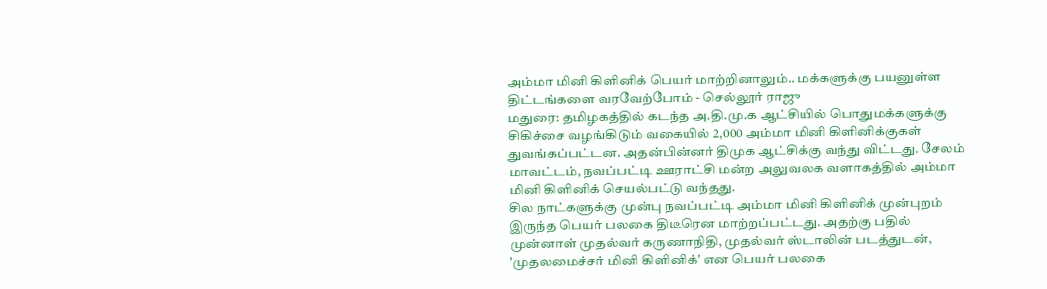அம்மா மினி கிளினிக் பெயர் மாற்றினாலும்.. மக்களுக்கு பயனுள்ள திட்டங்களை வரவேற்போம் - செல்லூர் ராஜு
மதுரை: தமிழகத்தில் கடந்த அ.தி.மு.க ஆட்சியில் பொதுமக்களுக்கு சிகிச்சை வழங்கிடும் வகையில் 2,000 அம்மா மினி கிளினிக்குகள் துவங்கப்பட்டன. அதன்பின்னர் திமுக ஆட்சிக்கு வந்து விட்டது. சேலம் மாவட்டம், நவப்பட்டி ஊராட்சி மன்ற அலுவலக வளாகத்தில் அம்மா மினி கிளினிக் செயல்பட்டு வந்தது.
சில நாட்களுக்கு முன்பு நவப்பட்டி அம்மா மினி கிளினிக் முன்புறம் இருந்த பெயர் பலகை திடீரென மாற்றப்பட்டது. அதற்கு பதில் முன்னாள் முதல்வர் கருணாநிதி, முதல்வர் ஸ்டாலின் படத்துடன், 'முதலமைச்சர் மினி கிளினிக்' என பெயர் பலகை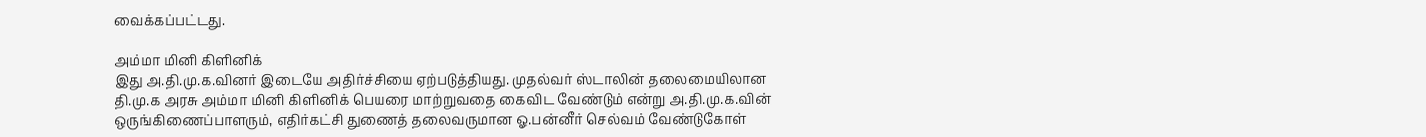வைக்கப்பட்டது.

அம்மா மினி கிளினிக்
இது அ.தி.மு.க.வினர் இடையே அதிர்ச்சியை ஏற்படுத்தியது. முதல்வர் ஸ்டாலின் தலைமையிலான தி.மு.க அரசு அம்மா மினி கிளினிக் பெயரை மாற்றுவதை கைவிட வேண்டும் என்று அ.தி.மு.க.வின் ஒருங்கிணைப்பாளரும், எதிர்கட்சி துணைத் தலைவருமான ஓ.பன்னீர் செல்வம் வேண்டுகோள்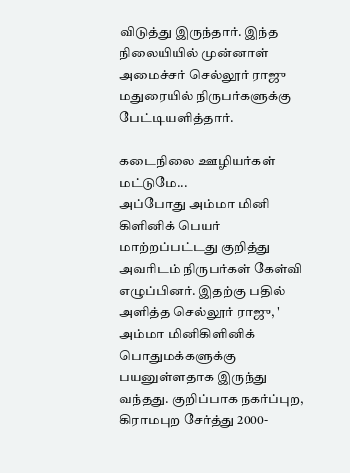விடுத்து இருந்தார். இந்த நிலையியில் முன்னாள் அமைச்சர் செல்லூர் ராஜு மதுரையில் நிருபர்களுக்கு பேட்டியளித்தார்.

கடைநிலை ஊழியர்கள் மட்டுமே...
அப்போது அம்மா மினி கிளினிக் பெயர் மாற்றப்பட்டது குறித்து அவரிடம் நிருபர்கள் கேள்வி எழுப்பினர். இதற்கு பதில் அளித்த செல்லூர் ராஜு, ' அம்மா மினிகிளினிக் பொதுமக்களுக்கு பயனுள்ளதாக இருந்து வந்தது. குறிப்பாக நகர்ப்புற, கிராமபுற சேர்த்து 2000-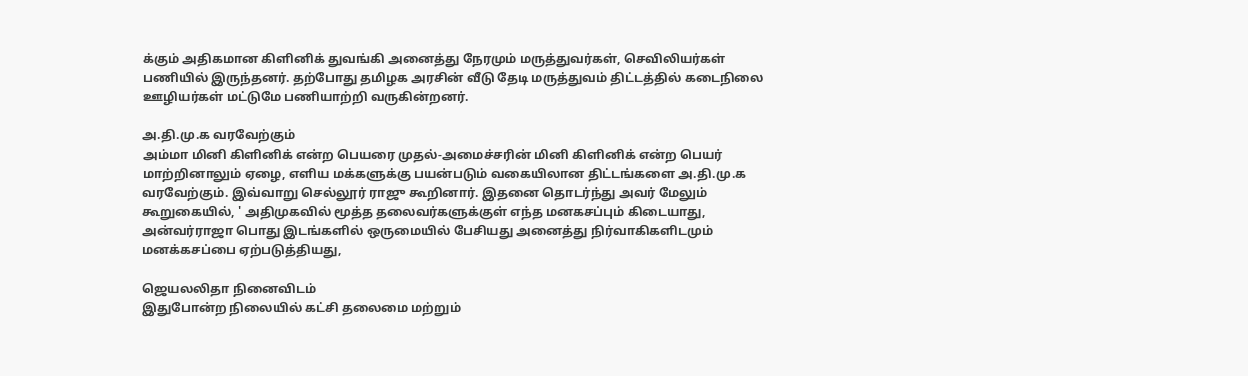க்கும் அதிகமான கிளினிக் துவங்கி அனைத்து நேரமும் மருத்துவர்கள், செவிலியர்கள் பணியில் இருந்தனர். தற்போது தமிழக அரசின் வீடு தேடி மருத்துவம் திட்டத்தில் கடைநிலை ஊழியர்கள் மட்டுமே பணியாற்றி வருகின்றனர்.

அ.தி.மு.க வரவேற்கும்
அம்மா மினி கிளினிக் என்ற பெயரை முதல்-அமைச்சரின் மினி கிளினிக் என்ற பெயர் மாற்றினாலும் ஏழை, எளிய மக்களுக்கு பயன்படும் வகையிலான திட்டங்களை அ.தி.மு.க வரவேற்கும். இவ்வாறு செல்லூர் ராஜு கூறினார். இதனை தொடர்ந்து அவர் மேலும் கூறுகையில், ' அதிமுகவில் மூத்த தலைவர்களுக்குள் எந்த மனகசப்பும் கிடையாது, அன்வர்ராஜா பொது இடங்களில் ஒருமையில் பேசியது அனைத்து நிர்வாகிகளிடமும் மனக்கசப்பை ஏற்படுத்தியது,

ஜெயலலிதா நினைவிடம்
இதுபோன்ற நிலையில் கட்சி தலைமை மற்றும்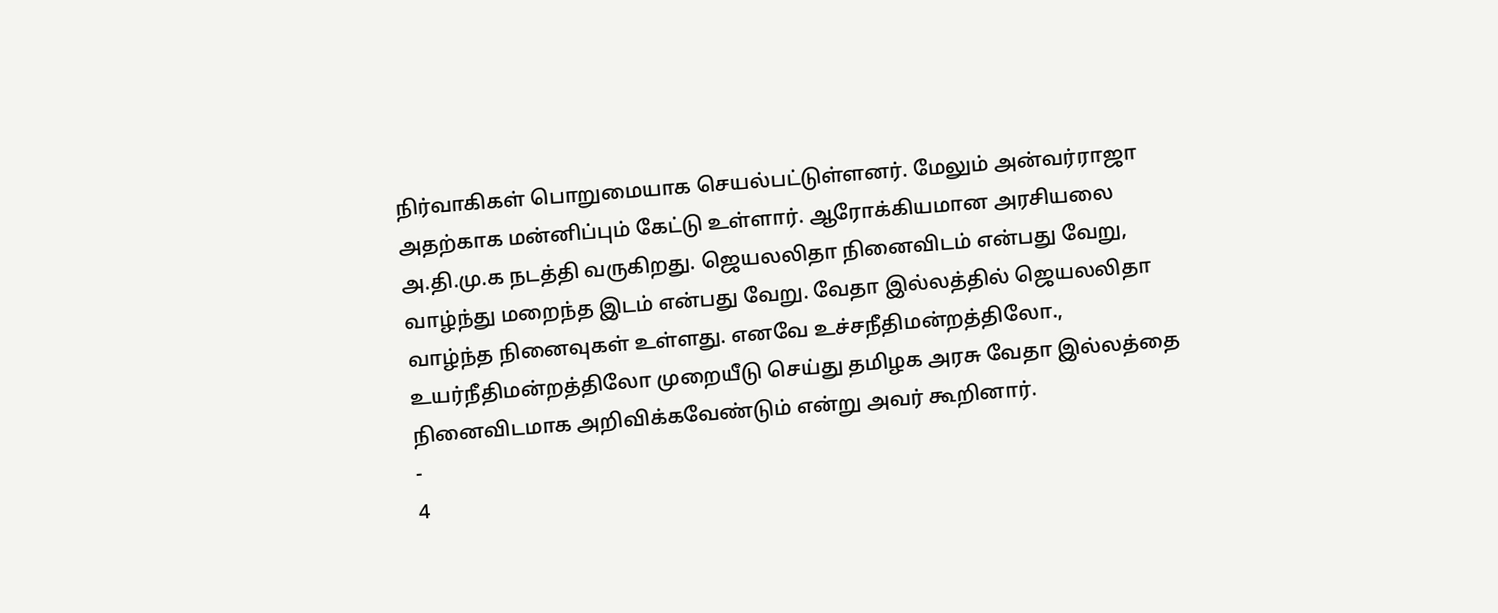நிர்வாகிகள் பொறுமையாக செயல்பட்டுள்ளனர். மேலும் அன்வர்ராஜா அதற்காக மன்னிப்பும் கேட்டு உள்ளார். ஆரோக்கியமான அரசியலை அ.தி.மு.க நடத்தி வருகிறது. ஜெயலலிதா நினைவிடம் என்பது வேறு, வாழ்ந்து மறைந்த இடம் என்பது வேறு. வேதா இல்லத்தில் ஜெயலலிதா வாழ்ந்த நினைவுகள் உள்ளது. எனவே உச்சநீதிமன்றத்திலோ., உயர்நீதிமன்றத்திலோ முறையீடு செய்து தமிழக அரசு வேதா இல்லத்தை நினைவிடமாக அறிவிக்கவேண்டும் என்று அவர் கூறினார்.
-
4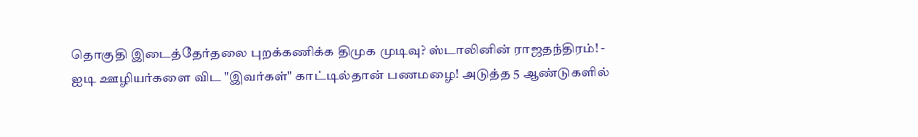தொகுதி இடைத்தேர்தலை புறக்கணிக்க திமுக முடிவு? ஸ்டாலினின் ராஜதந்திரம்! -
ஐடி ஊழியர்களை விட "இவர்கள்" காட்டில்தான் பணமழை! அடுத்த 5 ஆண்டுகளில்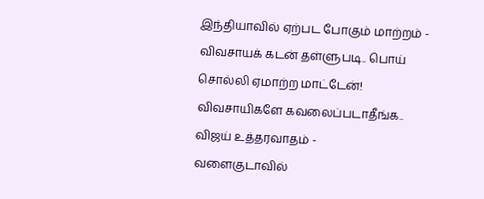இந்தியாவில் ஏற்பட போகும் மாற்றம் -
விவசாயக் கடன் தள்ளுபடி.. பொய் சொல்லி ஏமாற்ற மாட்டேன்! விவசாயிகளே கவலைப்படாதீங்க.. விஜய் உத்தரவாதம் -
வளைகுடாவில்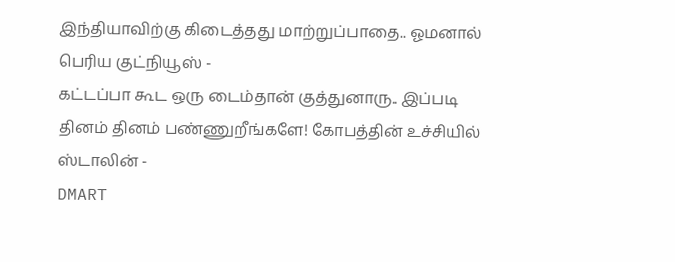இந்தியாவிற்கு கிடைத்தது மாற்றுப்பாதை.. ஓமனால் பெரிய குட்நியூஸ் -
கட்டப்பா கூட ஒரு டைம்தான் குத்துனாரு.. இப்படி தினம் தினம் பண்ணுறீங்களே! கோபத்தின் உச்சியில் ஸ்டாலின் -
DMART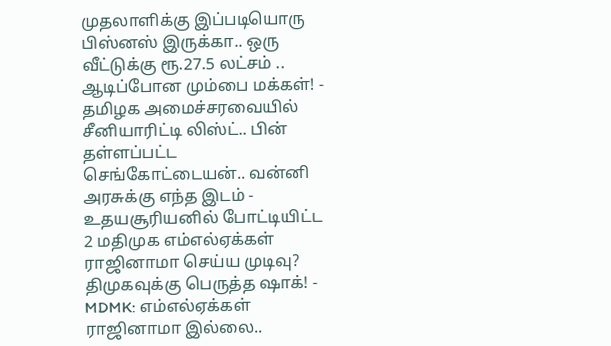முதலாளிக்கு இப்படியொரு பிஸ்னஸ் இருக்கா.. ஒரு வீட்டுக்கு ரூ.27.5 லட்சம் .. ஆடிப்போன மும்பை மக்கள்! -
தமிழக அமைச்சரவையில் சீனியாரிட்டி லிஸ்ட்.. பின் தள்ளப்பட்ட செங்கோட்டையன்.. வன்னி அரசுக்கு எந்த இடம் -
உதயசூரியனில் போட்டியிட்ட 2 மதிமுக எம்எல்ஏக்கள் ராஜினாமா செய்ய முடிவு? திமுகவுக்கு பெருத்த ஷாக்! -
MDMK: எம்எல்ஏக்கள் ராஜினாமா இல்லை..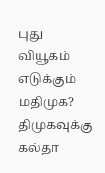புது வியூகம் எடுக்கும் மதிமுக? திமுகவுக்கு கல்தா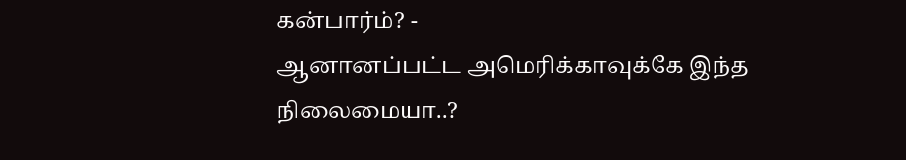கன்பார்ம்? -
ஆனானப்பட்ட அமெரிக்காவுக்கே இந்த நிலைமையா..?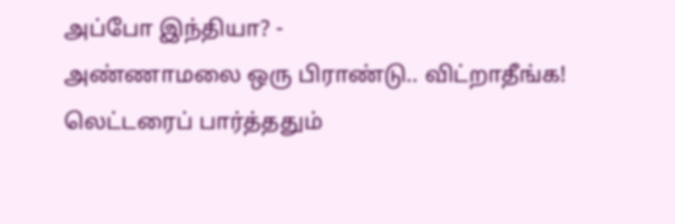அப்போ இந்தியா? -
அண்ணாமலை ஒரு பிராண்டு.. விட்றாதீங்க! லெட்டரைப் பார்த்ததும்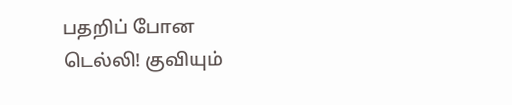பதறிப் போன டெல்லி! குவியும்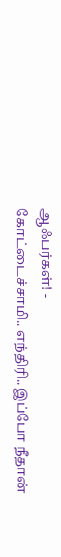ஆஃபர்கள்! -
கோட்டைச்சாமி.. எந்திரி.. இப்போ நீதான்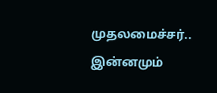முதலமைச்சர்.. இன்னமும்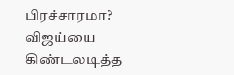பிரச்சாரமா? விஜய்யை கிண்டலடித்த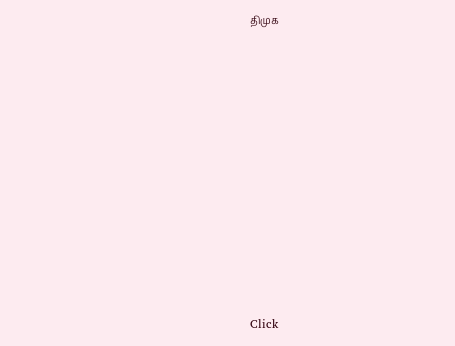திமுக












Click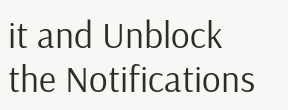it and Unblock the Notifications